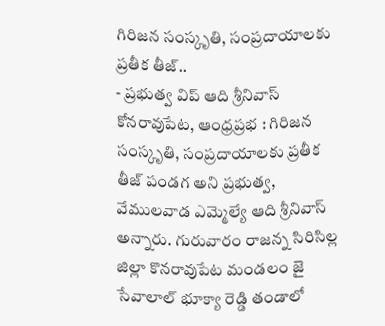గిరిజన సంస్కృతి, సంప్రదాయాలకు ప్రతీక తీజ్..
- ప్రభుత్వ విప్ ఆది శ్రీనివాస్
కోనరావుపేట, ఆంధ్రప్రభ : గిరిజన సంస్కృతి, సంప్రదాయాలకు ప్రతీక తీజ్ పండగ అని ప్రభుత్వ, వేములవాడ ఎమ్మెల్యే ఆది శ్రీనివాస్ అన్నారు. గురువారం రాజన్న సిరిసిల్ల జిల్లా కొనరావుపేట మండలం జై సేవాలాల్ భూక్యా రెడ్డి తండాలో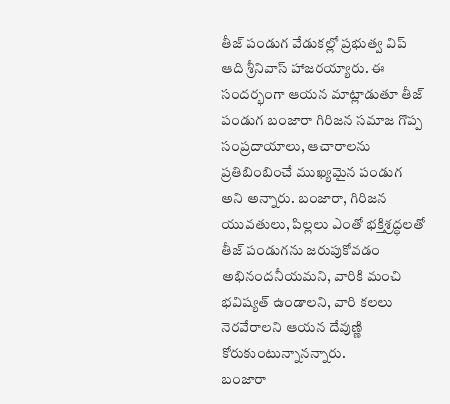తీజ్ పండుగ వేడుకల్లో ప్రభుత్వ విప్ ఆది శ్రీనివాస్ హాజరయ్యారు. ఈ సందర్భంగా ఆయన మాట్లాడుతూ తీజ్ పండుగ బంజారా గిరిజన సమాజ గొప్ప సంప్రదాయాలు, ఆచారాలను ప్రతిబింబించే ముఖ్యమైన పండుగ అని అన్నారు. బంజారా, గిరిజన యువతులు, పిల్లలు ఎంతో భక్తిశ్రద్ధలతో తీజ్ పండుగను జరుపుకోవడం అభినందనీయమని, వారికి మంచి భవిష్యత్ ఉండాలని, వారి కలలు నెరవేరాలని ఆయన దేవుణ్ణి కోరుకుంటున్నానన్నారు.
బంజారా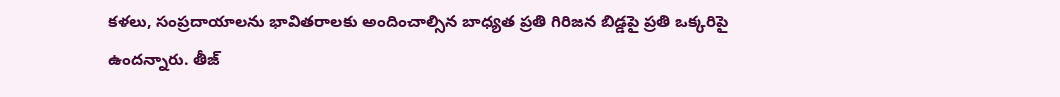కళలు, సంప్రదాయాలను భావితరాలకు అందించాల్సిన బాధ్యత ప్రతి గిరిజన బిడ్డపై ప్రతి ఒక్కరిపై ఉందన్నారు. తీజ్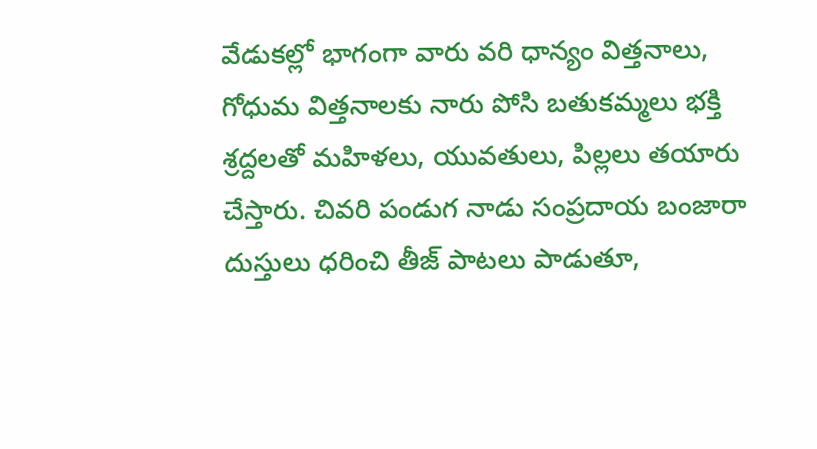వేడుకల్లో భాగంగా వారు వరి ధాన్యం విత్తనాలు, గోధుమ విత్తనాలకు నారు పోసి బతుకమ్మలు భక్తి శ్రద్దలతో మహిళలు, యువతులు, పిల్లలు తయారు చేస్తారు. చివరి పండుగ నాడు సంప్రదాయ బంజారా దుస్తులు ధరించి తీజ్ పాటలు పాడుతూ,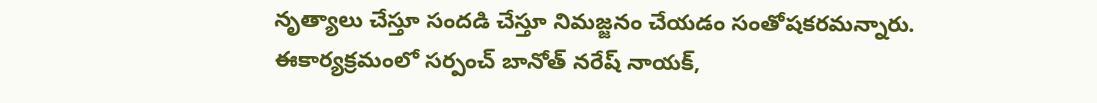నృత్యాలు చేస్తూ సందడి చేస్తూ నిమజ్జనం చేయడం సంతోషకరమన్నారు. ఈకార్యక్రమంలో సర్పంచ్ బానోత్ నరేష్ నాయక్,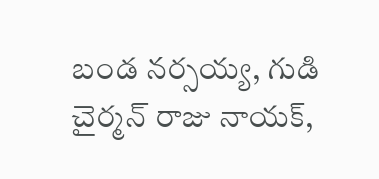బండ నర్సయ్య, గుడి చైర్మన్ రాజు నాయక్,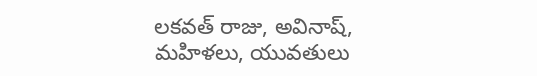లకవత్ రాజు, అవినాష్, మహిళలు, యువతులు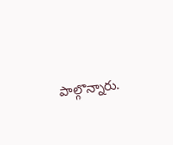పాల్గొన్నారు.